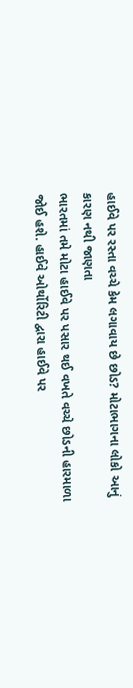હાઈવે પર રસ્તા વચ્ચે કેમ લગાવાય છે છોડ? મોટાભાગના લોકો આનું કારણ નથી જાણતા
ભારતમાં તમે મોટા હાઈવે પર પસાર થઈ વખતે વચ્ચે છોડની હારમાળા જોઈ હશે. હાઈવે ઓર્થોરિટી દ્વારા હાઈવે પર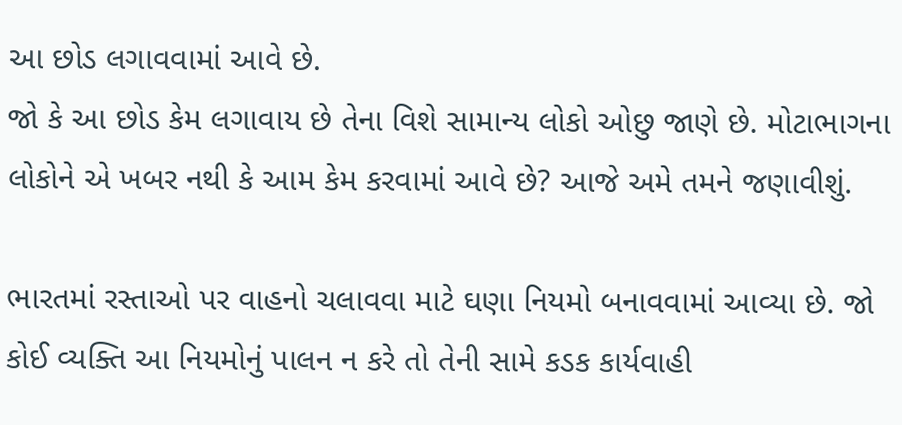આ છોડ લગાવવામાં આવે છે.
જો કે આ છોડ કેમ લગાવાય છે તેના વિશે સામાન્ય લોકો ઓછુ જાણે છે. મોટાભાગના લોકોને એ ખબર નથી કે આમ કેમ કરવામાં આવે છે? આજે અમે તમને જણાવીશું.

ભારતમાં રસ્તાઓ પર વાહનો ચલાવવા માટે ઘણા નિયમો બનાવવામાં આવ્યા છે. જો કોઈ વ્યક્તિ આ નિયમોનું પાલન ન કરે તો તેની સામે કડક કાર્યવાહી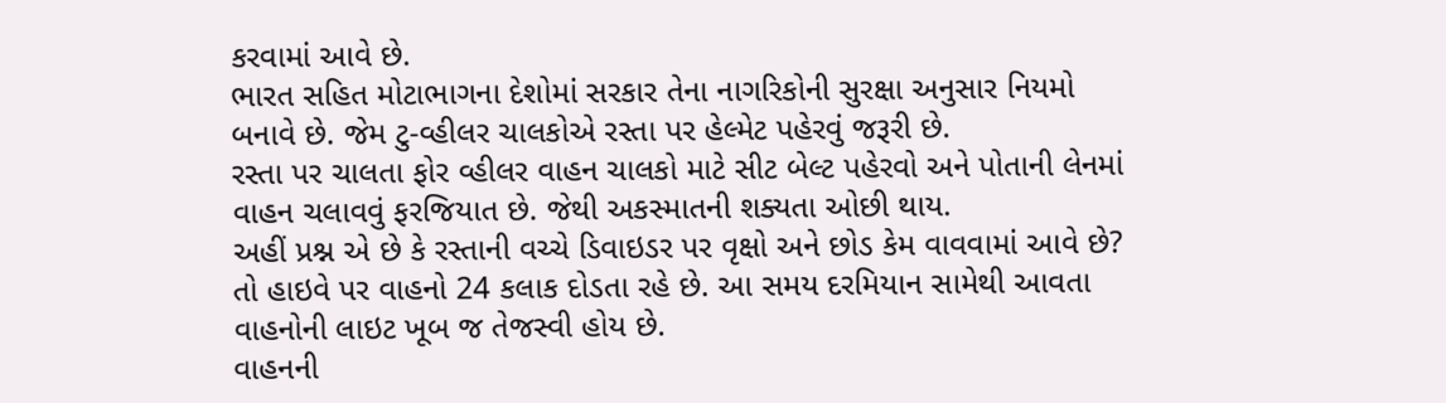કરવામાં આવે છે.
ભારત સહિત મોટાભાગના દેશોમાં સરકાર તેના નાગરિકોની સુરક્ષા અનુસાર નિયમો બનાવે છે. જેમ ટુ-વ્હીલર ચાલકોએ રસ્તા પર હેલ્મેટ પહેરવું જરૂરી છે.
રસ્તા પર ચાલતા ફોર વ્હીલર વાહન ચાલકો માટે સીટ બેલ્ટ પહેરવો અને પોતાની લેનમાં વાહન ચલાવવું ફરજિયાત છે. જેથી અકસ્માતની શક્યતા ઓછી થાય.
અહીં પ્રશ્ન એ છે કે રસ્તાની વચ્ચે ડિવાઇડર પર વૃક્ષો અને છોડ કેમ વાવવામાં આવે છે? તો હાઇવે પર વાહનો 24 કલાક દોડતા રહે છે. આ સમય દરમિયાન સામેથી આવતા વાહનોની લાઇટ ખૂબ જ તેજસ્વી હોય છે.
વાહનની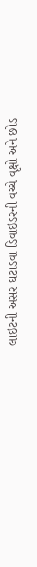લાઇટની અસર ઘટાડવા ડિવાઇડરની વચ્ચે વૃક્ષો અને છોડ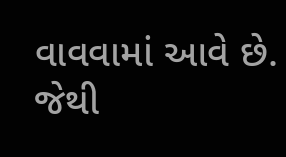વાવવામાં આવે છે. જેથી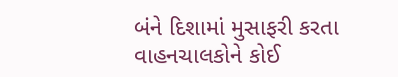બંને દિશામાં મુસાફરી કરતા વાહનચાલકોને કોઈ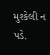મુશ્કેલી ન પડે.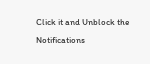Click it and Unblock the Notifications